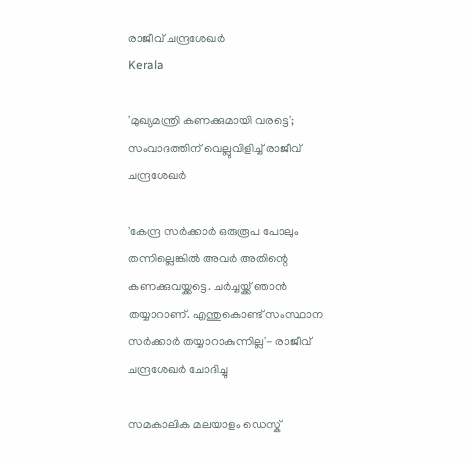രാജീവ് ചന്ദ്രശേഖര്‍
Kerala

'മുഖ്യമന്ത്രി കണക്കുമായി വരട്ടെ'; സംവാദത്തിന് വെല്ലുവിളിച്ച് രാജീവ് ചന്ദ്രശേഖര്‍

'കേന്ദ്ര സര്‍ക്കാര്‍ ഒരുരൂപ പോലും തന്നില്ലെങ്കില്‍ അവര്‍ അതിന്റെ കണക്കുവയ്ക്കട്ടെ. ചര്‍ച്ചയ്ക്ക് ഞാന്‍ തയ്യാറാണ്. എന്തുകൊണ്ട് സംസ്ഥാന സര്‍ക്കാര്‍ തയ്യാറാകുന്നില്ല'- രാജീവ് ചന്ദ്രശേഖര്‍ ചോദിച്ചു

സമകാലിക മലയാളം ഡെസ്ക്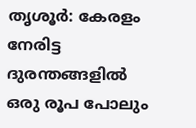തൃശൂര്‍: കേരളം നേരിട്ട ദുരന്തങ്ങളില്‍ ഒരു രൂപ പോലും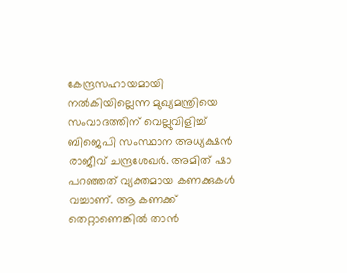കേന്ദ്രസഹായമായി നല്‍കിയില്ലെന്ന മുഖ്യമന്ത്രിയെ സംവാദത്തിന് വെല്ലുവിളിച്ച് ബിജെപി സംസ്ഥാന അധ്യക്ഷന്‍ രാജീവ് ചന്ദ്രശേഖര്‍. അമിത് ഷാ പറഞ്ഞത് വ്യക്തമായ കണക്കുകള്‍ വച്ചാണ്. ആ കണക്ക് തെറ്റാണെങ്കില്‍ താന്‍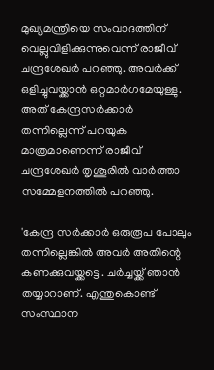മുഖ്യമന്ത്രിയെ സംവാദത്തിന് വെല്ലുവിളിക്കുന്നുവെന്ന് രാജീവ് ചന്ദ്രശേഖര്‍ പറഞ്ഞു. അവര്‍ക്ക് ഒളിച്ചുവയ്ക്കാന്‍ ഒറ്റമാര്‍ഗമേയുള്ളു. അത് കേന്ദ്രസര്‍ക്കാര്‍ തന്നില്ലെന്ന് പറയുക മാത്രമാണെന്ന് രാജീവ് ചന്ദ്രശേഖര്‍ തൃശൂരില്‍ വാര്‍ത്താ സമ്മേളനത്തില്‍ പറഞ്ഞു.

'കേന്ദ്ര സര്‍ക്കാര്‍ ഒരുരൂപ പോലും തന്നില്ലെങ്കില്‍ അവര്‍ അതിന്റെ കണക്കുവയ്ക്കട്ടെ. ചര്‍ച്ചയ്ക്ക് ഞാന്‍ തയ്യാറാണ്. എന്തുകൊണ്ട് സംസ്ഥാന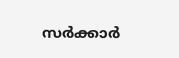സര്‍ക്കാര്‍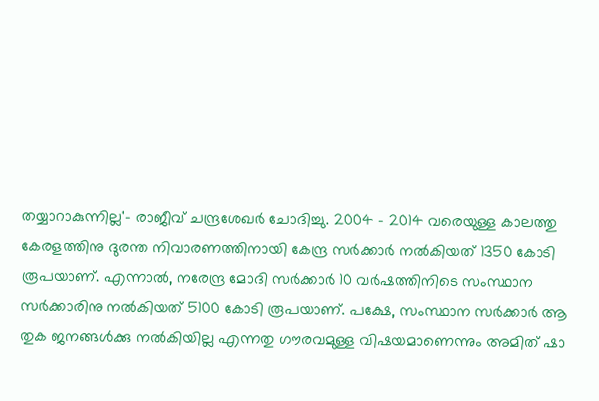തയ്യാറാകുന്നില്ല'- രാജീവ് ചന്ദ്രശേഖര്‍ ചോദിച്ചു. 2004 - 2014 വരെയുള്ള കാലത്തു കേരളത്തിനു ദുരന്ത നിവാരണത്തിനായി കേന്ദ്ര സര്‍ക്കാര്‍ നല്‍കിയത് 1350 കോടി രൂപയാണ്. എന്നാല്‍, നരേന്ദ്ര മോദി സര്‍ക്കാര്‍ 10 വര്‍ഷത്തിനിടെ സംസ്ഥാന സര്‍ക്കാരിനു നല്‍കിയത് 5100 കോടി രൂപയാണ്. പക്ഷേ, സംസ്ഥാന സര്‍ക്കാര്‍ ആ തുക ജനങ്ങള്‍ക്കു നല്‍കിയില്ല എന്നതു ഗൗരവമുള്ള വിഷയമാണെന്നും അമിത് ഷാ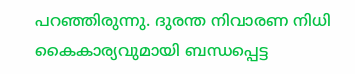പറഞ്ഞിരുന്നു. ദുരന്ത നിവാരണ നിധി കൈകാര്യവുമായി ബന്ധപ്പെട്ട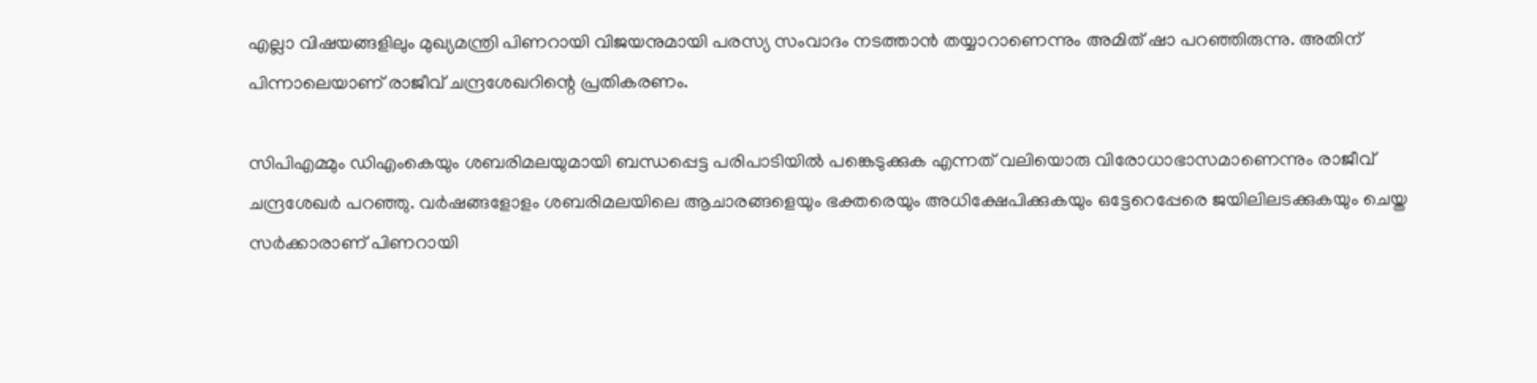എല്ലാ വിഷയങ്ങളിലും മുഖ്യമന്ത്രി പിണറായി വിജയനുമായി പരസ്യ സംവാദം നടത്താന്‍ തയ്യാറാണെന്നും അമിത് ഷാ പറഞ്ഞിരുന്നു. അതിന് പിന്നാലെയാണ് രാജീവ് ചന്ദ്രശേഖറിന്റെ പ്രതികരണം.

സിപിഎമ്മും ഡിഎംകെയും ശബരിമലയുമായി ബന്ധപ്പെട്ട പരിപാടിയില്‍ പങ്കെടുക്കുക എന്നത് വലിയൊരു വിരോധാഭാസമാണെന്നും രാജീവ് ചന്ദ്രശേഖര്‍ പറഞ്ഞു. വര്‍ഷങ്ങളോളം ശബരിമലയിലെ ആചാരങ്ങളെയും ഭക്തരെയും അധിക്ഷേപിക്കുകയും ഒട്ടേറെപ്പേരെ ജയിലിലടക്കുകയും ചെയ്ത സര്‍ക്കാരാണ് പിണറായി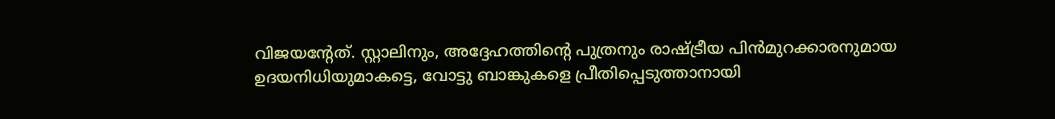വിജയന്റേത്. സ്റ്റാലിനും, അദ്ദേഹത്തിന്റെ പുത്രനും രാഷ്ട്രീയ പിന്‍മുറക്കാരനുമായ ഉദയനിധിയുമാകട്ടെ, വോട്ടു ബാങ്കുകളെ പ്രീതിപ്പെടുത്താനായി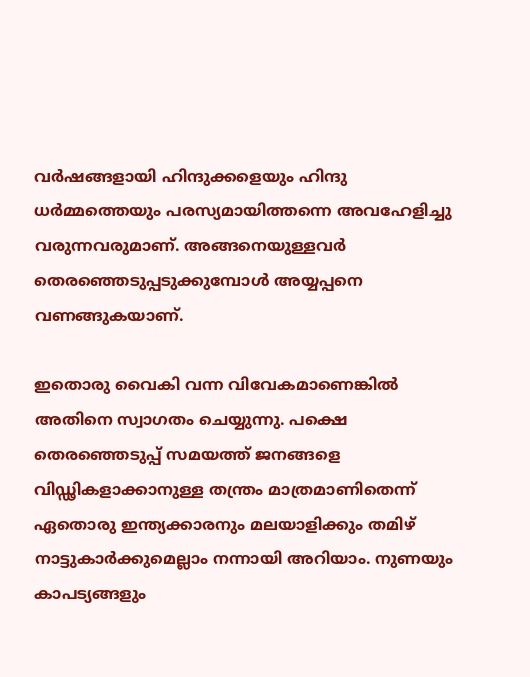വര്‍ഷങ്ങളായി ഹിന്ദുക്കളെയും ഹിന്ദു ധര്‍മ്മത്തെയും പരസ്യമായിത്തന്നെ അവഹേളിച്ചു വരുന്നവരുമാണ്. അങ്ങനെയുള്ളവര്‍ തെരഞ്ഞെടുപ്പടുക്കുമ്പോള്‍ അയ്യപ്പനെ വണങ്ങുകയാണ്.

ഇതൊരു വൈകി വന്ന വിവേകമാണെങ്കില്‍ അതിനെ സ്വാഗതം ചെയ്യുന്നു. പക്ഷെ തെരഞ്ഞെടുപ്പ് സമയത്ത് ജനങ്ങളെ വിഡ്ഢികളാക്കാനുള്ള തന്ത്രം മാത്രമാണിതെന്ന് ഏതൊരു ഇന്ത്യക്കാരനും മലയാളിക്കും തമിഴ് നാട്ടുകാര്‍ക്കുമെല്ലാം നന്നായി അറിയാം. നുണയും കാപട്യങ്ങളും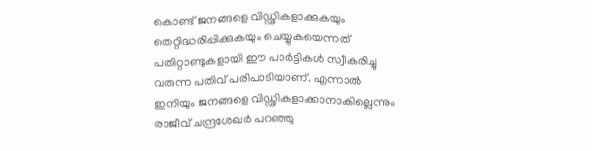കൊണ്ട് ജനങ്ങളെ വിഡ്ഢികളാക്കുകയും തെറ്റിദ്ധരിപ്പിക്കുകയും ചെയ്യുകയെന്നത് പതിറ്റാണ്ടുകളായി ഈ പാര്‍ട്ടികള്‍ സ്വീകരിച്ചു വരുന്ന പതിവ് പരിപാടിയാണ്. എന്നാല്‍ ഇനിയും ജനങ്ങളെ വിഡ്ഢികളാക്കാനാകില്ലെന്നും രാജീവ് ചന്ദ്രശേഖര്‍ പറഞ്ഞു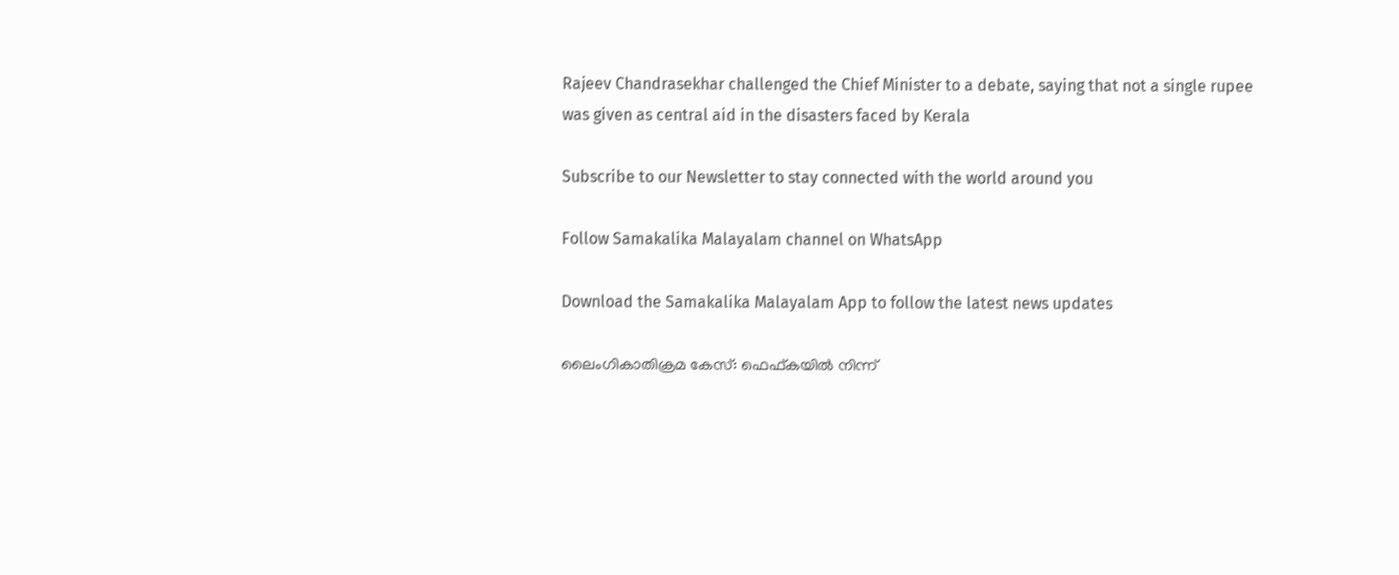Rajeev Chandrasekhar challenged the Chief Minister to a debate, saying that not a single rupee was given as central aid in the disasters faced by Kerala

Subscribe to our Newsletter to stay connected with the world around you

Follow Samakalika Malayalam channel on WhatsApp

Download the Samakalika Malayalam App to follow the latest news updates

ലൈംഗികാതിക്രമ കേസ്: ഫെഫ്കയിൽ നിന്ന്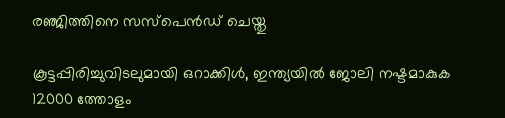രഞ്ജിത്തിനെ സസ്പെൻഡ് ചെയ്തു

കൂട്ടപ്പിരിച്ചുവിടലുമായി ഒറാക്കിള്‍, ഇന്ത്യയില്‍ ജോലി നഷ്ടമാകുക 12000 ത്തോളം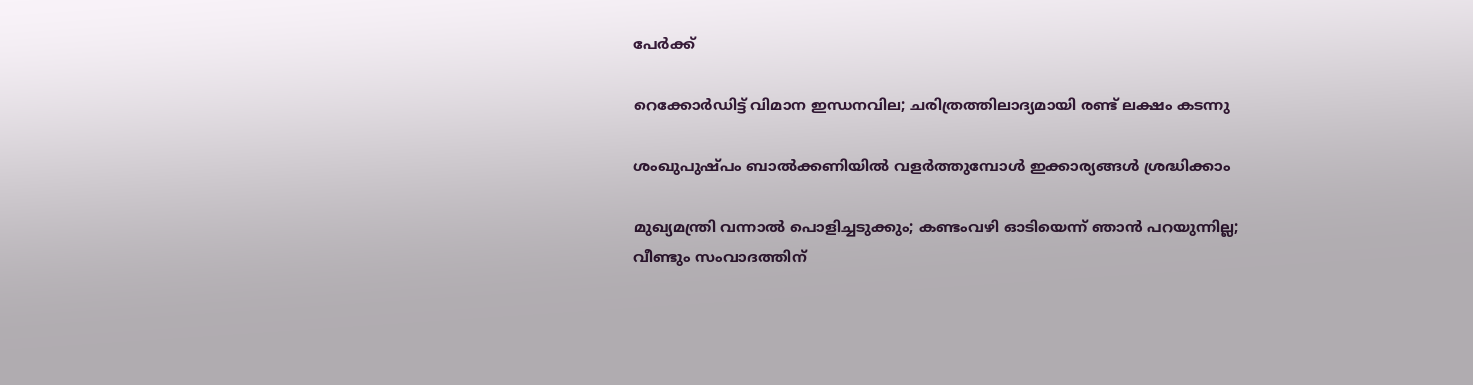പേർക്ക്

റെക്കോര്‍ഡിട്ട് വിമാന ഇന്ധനവില; ചരിത്രത്തിലാദ്യമായി രണ്ട് ലക്ഷം കടന്നു

ശംഖുപുഷ്പം ബാൽക്കണിയിൽ വളർത്തുമ്പോൾ ഇക്കാര്യങ്ങൾ ശ്രദ്ധിക്കാം

മുഖ്യമന്ത്രി വന്നാല്‍ പൊളിച്ചടുക്കും; കണ്ടംവഴി ഓടിയെന്ന് ഞാന്‍ പറയുന്നില്ല; വീണ്ടും സംവാദത്തിന്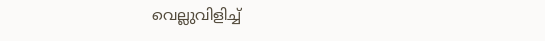വെല്ലുവിളിച്ച്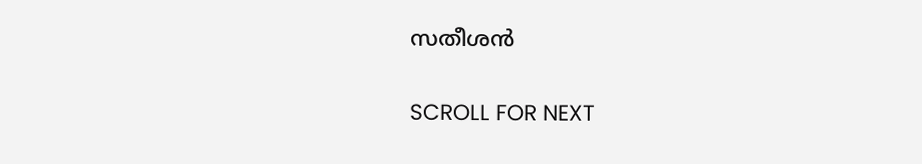സതീശന്‍

SCROLL FOR NEXT